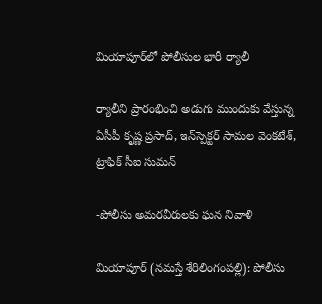మియాపూర్‌లో పోలీసుల భారీ ర్యాలీ

ర్యాలీని ప్రారంభించి అడుగు ముందుకు వేస్తున్న ఏసీపీ కృష్ణ ప్ర‌సాద్‌, ఇన్‌స్పెక్ట‌ర్ సామ‌ల వెంక‌టేశ్‌, ట్రాఫిక్ సీఐ సుమన్‌

-పోలీసు అమ‌ర‌వీరుల‌కు ఘ‌న నివాళి

మియాపూర్ (న‌మ‌స్తే శేరిలింగంప‌ల్లి): పోలీసు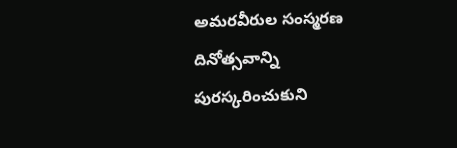అమ‌ర‌వీరుల సంస్మ‌ర‌ణ దినోత్స‌వాన్ని పుర‌స్క‌రించుకుని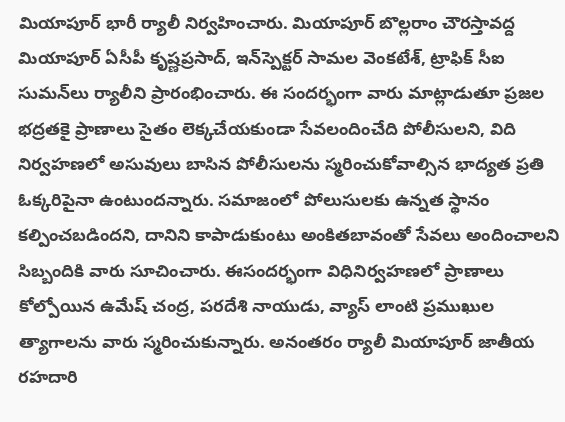మియాపూర్ భారీ ర్యాలీ నిర్వ‌హించారు. మియాపూర్ బొల్ల‌రాం చౌర‌స్తావ‌ద్ద మియాపూర్ ఏసీపీ కృష్ణ‌ప్ర‌సాద్‌, ఇన్‌స్పెక్ట‌ర్ సామ‌ల వెంక‌టేశ్‌, ట్రాఫిక్ సీఐ సుమ‌న్‌లు ర్యాలీని ప్రారంభించారు. ఈ సంద‌ర్భంగా వారు మాట్లాడుతూ ప్ర‌జ‌ల భ‌ద్ర‌త‌కై ప్రాణాలు సైతం లెక్క‌చేయకుండా సేవ‌లందించేది పోలీసులని, విది నిర్వ‌హ‌ణ‌లో అసువులు బాసిన పోలీసుల‌ను స్మ‌రించుకోవాల్సిన భాద్య‌త ప్ర‌తి ఓక్క‌రిపైనా ఉంటుంద‌న్నారు. సమాజంలో పోలుసుల‌కు ఉన్న‌త స్థానం క‌ల్పించ‌బ‌డింద‌ని, దానిని కాపాడుకుంటు అంకిత‌బావంతో సేవ‌లు అందించాల‌ని సిబ్బందికి వారు సూచించారు. ఈసంద‌ర్భంగా విధినిర్వ‌హ‌ణ‌లో ప్రాణాలు కోల్పోయిన ఉమేష్ చంద్ర‌, ప‌ర‌దేశి నాయుడు, వ్యాస్ లాంటి ప్ర‌ముఖుల త్యాగాల‌ను వారు స్మ‌రించుకున్నారు. అనంత‌రం ర్యాలీ మియాపూర్ జాతీయ ర‌హ‌దారి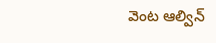వెంట ఆల్విన్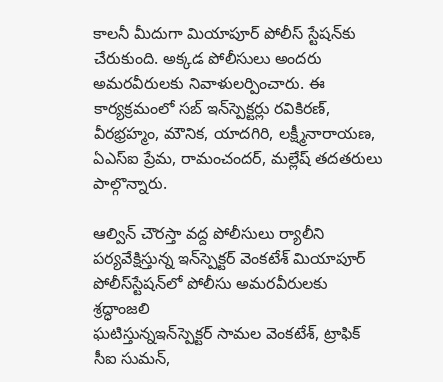కాల‌నీ మీదుగా మియాపూర్ పోలీస్ స్టేష‌న్‌కు చేరుకుంది. అక్క‌డ పోలీసులు అంద‌రు అమ‌ర‌వీరుల‌కు నివాళుల‌ర్పించారు. ఈ కార్య‌క్ర‌మంలో స‌బ్ ఇన్‌స్పెక్ట‌ర్లు రవికిర‌ణ్‌, వీర‌భ్ర‌హ్మం, మౌనిక‌, యాద‌గిరి, ల‌క్ష్మీనారాయ‌ణ‌, ఏఎస్ఐ ప్రేమ‌, రామంచంద‌ర్, మ‌ల్లేష్ త‌దత‌రులు పాల్గొన్నారు.

ఆల్విన్ చౌర‌స్తా వ‌ద్ద పోలీసులు ర్యాలీని ప‌ర్య‌వేక్షిస్తున్న ఇన్‌స్పెక్ట‌ర్ వెంక‌టేశ్‌ మియాపూర్ పోలీస్‌స్టేష‌న్‌లో పోలీసు అమ‌ర‌వీరుల‌కు శ్ర‌ద్ధాంజ‌లి
ఘ‌టిస్తున్న‌ఇన్‌స్పెక్ట‌ర్ సామ‌ల వెంక‌టేశ్‌, ట్రాఫిక్ సీఐ సుమన్‌,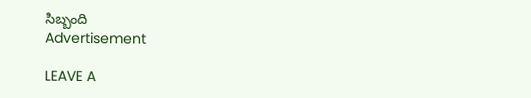సిబ్బంది
Advertisement

LEAVE A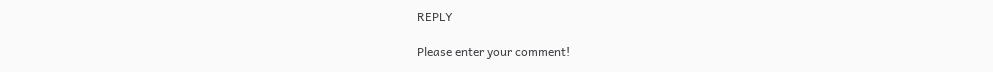REPLY

Please enter your comment!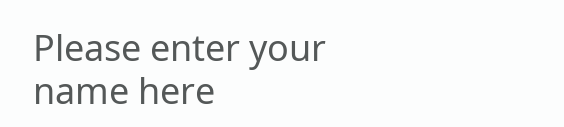Please enter your name here